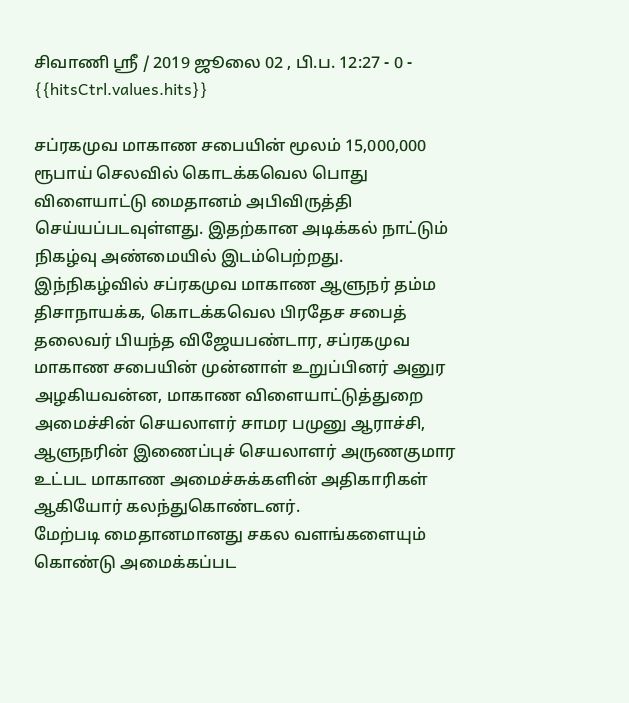சிவாணி ஸ்ரீ / 2019 ஜூலை 02 , பி.ப. 12:27 - 0 - {{hitsCtrl.values.hits}}

சப்ரகமுவ மாகாண சபையின் மூலம் 15,000,000 ரூபாய் செலவில் கொடக்கவெல பொது விளையாட்டு மைதானம் அபிவிருத்தி செய்யப்படவுள்ளது. இதற்கான அடிக்கல் நாட்டும் நிகழ்வு அண்மையில் இடம்பெற்றது.
இந்நிகழ்வில் சப்ரகமுவ மாகாண ஆளுநர் தம்ம திசாநாயக்க, கொடக்கவெல பிரதேச சபைத் தலைவர் பியந்த விஜேயபண்டார, சப்ரகமுவ மாகாண சபையின் முன்னாள் உறுப்பினர் அனுர அழகியவன்ன, மாகாண விளையாட்டுத்துறை அமைச்சின் செயலாளர் சாமர பமுனு ஆராச்சி, ஆளுநரின் இணைப்புச் செயலாளர் அருணகுமார உட்பட மாகாண அமைச்சுக்களின் அதிகாரிகள் ஆகியோர் கலந்துகொண்டனர்.
மேற்படி மைதானமானது சகல வளங்களையும் கொண்டு அமைக்கப்பட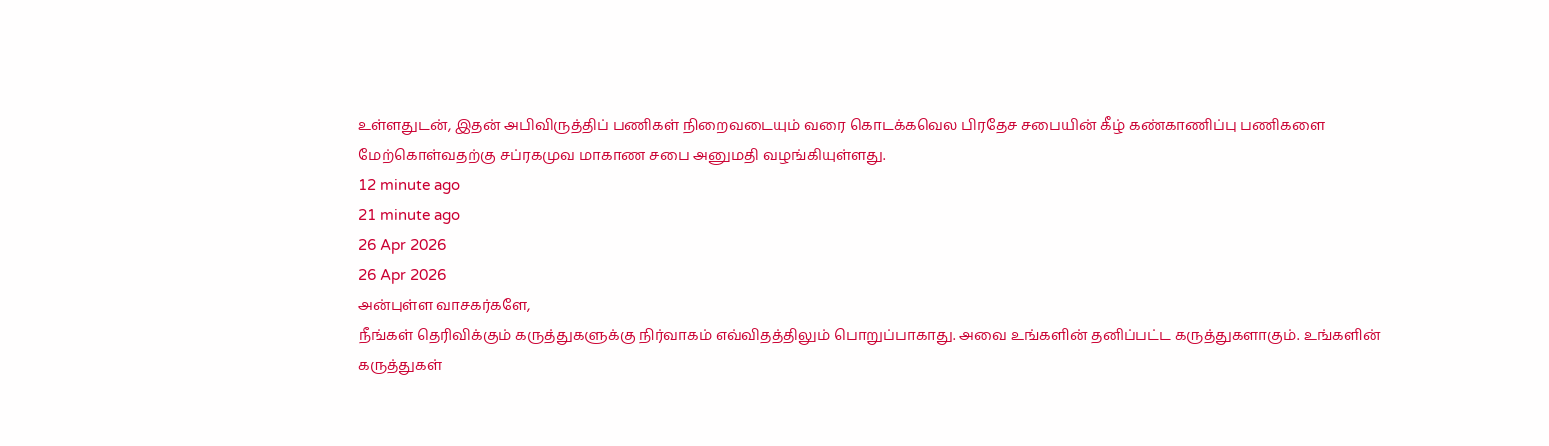உள்ளதுடன், இதன் அபிவிருத்திப் பணிகள் நிறைவடையும் வரை கொடக்கவெல பிரதேச சபையின் கீழ் கண்காணிப்பு பணிகளை மேற்கொள்வதற்கு சப்ரகமுவ மாகாண சபை அனுமதி வழங்கியுள்ளது.
12 minute ago
21 minute ago
26 Apr 2026
26 Apr 2026
அன்புள்ள வாசகர்களே,
நீங்கள் தெரிவிக்கும் கருத்துகளுக்கு நிர்வாகம் எவ்விதத்திலும் பொறுப்பாகாது. அவை உங்களின் தனிப்பட்ட கருத்துகளாகும். உங்களின் கருத்துகள்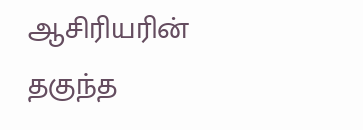ஆசிரியரின் தகுந்த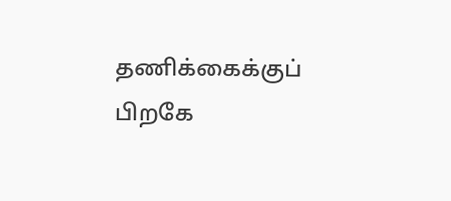தணிக்கைக்குப் பிறகே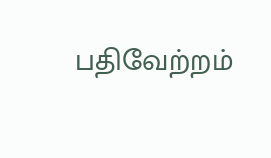பதிவேற்றம்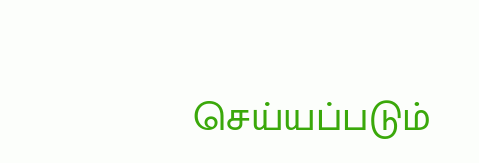செய்யப்படும்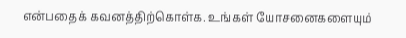என்பதைக் கவனத்திற்கொள்க. உங்கள் யோசனைகளையும்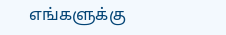எங்களுக்கு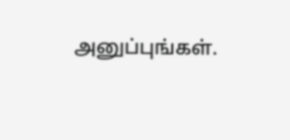அனுப்புங்கள்.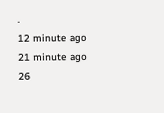.
12 minute ago
21 minute ago
26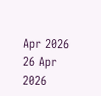Apr 2026
26 Apr 2026